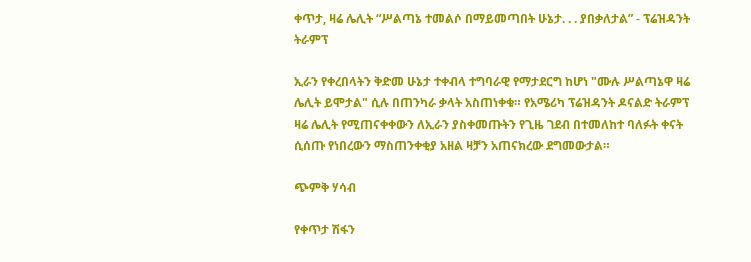ቀጥታ, ዛሬ ሌሊት “ሥልጣኔ ተመልሶ በማይመጣበት ሁኔታ. . . ያበቃለታል” - ፕሬዝዳንት ትራምፕ

ኢራን የቀረበላትን ቅድመ ሁኔታ ተቀብላ ተግባራዊ የማታደርግ ከሆነ "ሙሉ ሥልጣኔዋ ዛሬ ሌሊት ይሞታል" ሲሉ በጠንካራ ቃላት አስጠነቀቁ። የአሜሪካ ፕሬዝዳንት ዶናልድ ትራምፕ ዛሬ ሌሊት የሚጠናቀቀውን ለኢራን ያስቀመጡትን የጊዜ ገደብ በተመለከተ ባለፉት ቀናት ሲሰጡ የነበረውን ማስጠንቀቂያ አዘል ዛቻን አጠናክረው ደግመውታል።

ጭምቅ ሃሳብ

የቀጥታ ሽፋን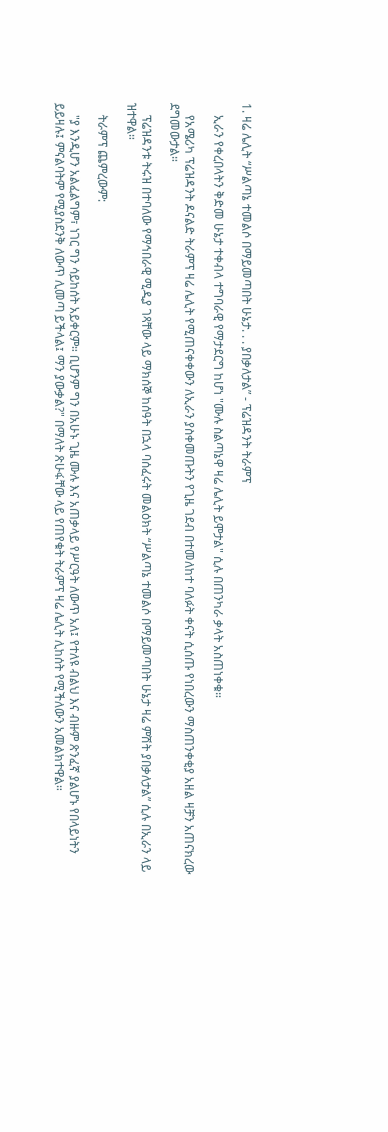1. ዛሬ ሌሊት “ሥልጣኔ ተመልሶ በማይመጣበት ሁኔታ. . . ያበቃለታል” - ፕሬዝዳንት ትራምፕ

    ኢራን የቀረበላትን ቅድመ ሁኔታ ተቀብላ ተግባራዊ የማታደርግ ከሆነ "ሙሉ ስልጣኔዋ ዛሬ ሌሊት ይሞታል" ሲሉ በጠንካራ ቃላት አስጠነቀቁ።

    የአሜሪካ ፕሬዝዳንት ዶናልድ ትራምፕ ዛሬ ሌሊት የሚጠናቀቀውን ለኢራን ያስቀመጡትን የጊዜ ገደብ በተመለከተ ባለፉት ቀናት ሲሰጡ የነበረውን ማስጠንቀቂያ አዘል ዛቻን አጠናክረው ደግመውታል።

    ፕሬዝዳንቱ ትሩዝ በተባለው የማኅበራዊ ሚዲያ ገጻቸው ላይ ማክሰኞ ከሰዓት በኋላ ባሰፈሩት መልዕክት “ሥልጣኔ ተመልሶ በማይመጣበት ሁኔታ ዛሬ ምሽት ያበቃለታል” ሲሉ በኢራን ላይ ዝተዋል።

    ትራምፕ ጨምረውም:

    "ያ እንዲሆን አልፈልግም፣ ነገር ግን ሳይከሰት አይቀርም። ቢሆንም ግን በአሁኑ ጊዜ ሙሉ እና አጠቃላይ የሥርዓት ለውጥ አለ፤ የተለዩ ብልህ እና ብዙም ጽንፈኛ ያልሆኑ የበላይነትን ይይዛሉ፤ ምናልባትም የሚያስደንቅ ለውጥ ሊመጣ ይችላል፤ ማን ያውቃል?" በማለት ጽሁፋቸው ላይ የጠየቁት ትራምፕ ዛሬ ሌሊት ሊከሰት የሚችለውን አመልክተዋል።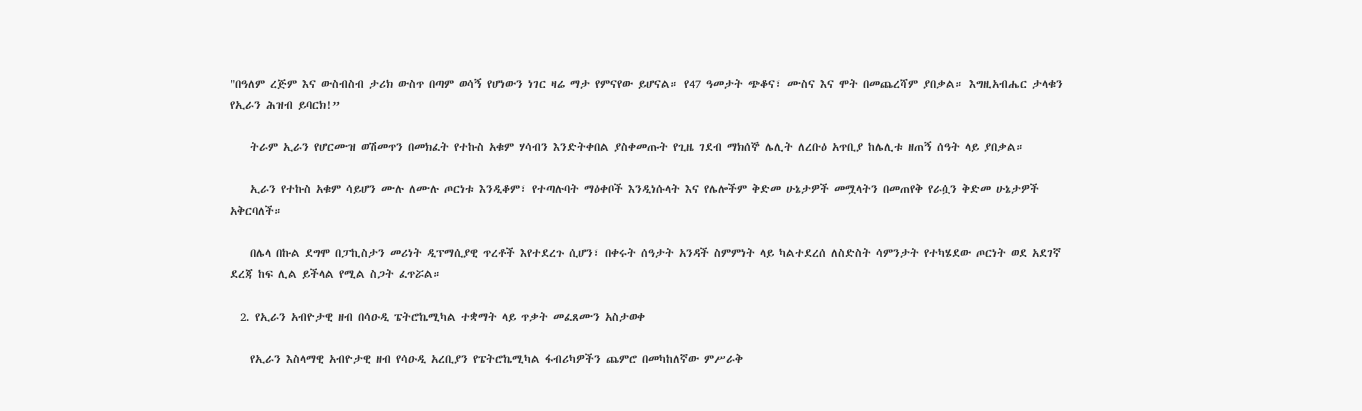"በዓለም ረጅም እና ውስብስብ ታሪክ ውስጥ በጣም ወሳኝ የሆነውን ነገር ዛሬ ማታ የምናየው ይሆናል። የ47 ዓመታት ጭቆና፣ ሙስና እና ሞት በመጨረሻም ያበቃል። እግዚአብሔር ታላቁን የኢራን ሕዝብ ይባርክ!”

    ትራም ኢራን የሆርሙዝ ወሽመጥን በመክፈት የተኩስ አቁም ሃሳብን እንድትቀበል ያስቀመጡት የጊዜ ገደብ ማክሰኞ ሌሊት ለረቡዕ አጥቢያ ከሌሊቱ ዘጠኝ ሰዓት ላይ ያበቃል።

    ኢራን የተኩስ አቁም ሳይሆን ሙሉ ለሙሉ ጦርነቱ እንዲቆም፣ የተጣሉባት ማዕቀቦች እንዲነሱላት እና የሌሎችም ቅድመ ሁኔታዎች መሟላትን በመጠየቅ የራሷን ቅድመ ሁኔታዎች አቅርባለች።

    በሌላ በኩል ደግሞ በፓኪስታን መሪነት ዲፕማሲያዊ ጥረቶች እየተደረጉ ሲሆን፣ በቀሩት ሰዓታት አንዳች ስምምነት ላይ ካልተደረሰ ለስድስት ሳምንታት የተካሄደው ጦርነት ወደ አደገኛ ደረጃ ከፍ ሊል ይችላል የሚል ስጋት ፈጥሯል።

  2. የኢራን አብዮታዊ ዘብ በሳዑዲ ፔትሮኬሚካል ተቋማት ላይ ጥቃት መፈጸሙን አስታወቀ

    የኢራን እስላማዊ አብዮታዊ ዘብ የሳዑዲ አረቢያን የፔትሮኬሚካል ፋብሪካዎችን ጨምሮ በመካከለኛው ምሥራቅ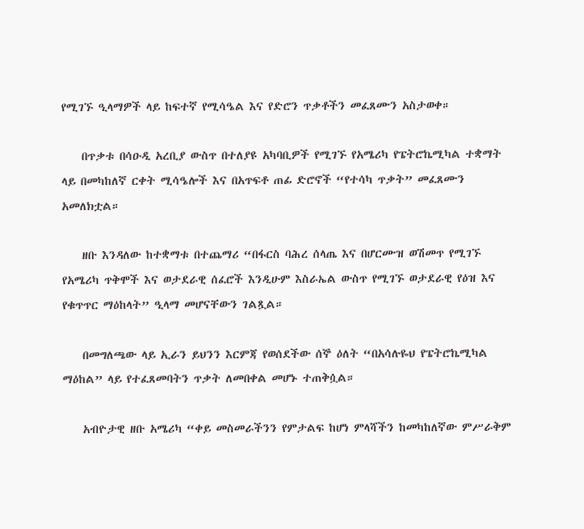የሚገኙ ዒላማዎች ላይ ከፍተኛ የሚሳዔል እና የድሮን ጥቃቶችን መፈጸሙን አስታወቀ።

    በጥቃቱ በሳዑዲ አረቢያ ውስጥ በተለያዩ አካባቢዎች የሚገኙ የአሜሪካ የፔትሮኬሚካል ተቋማት ላይ በመካከለኛ ርቀት ሚሳዔሎች እና በአጥፍቶ ጠፊ ድሮኖች “የተሳካ ጥቃት” መፈጸሙን አመለክቷል።

    ዘቡ እንዳለው ከተቋማቱ በተጨማሪ “በፋርስ ባሕረ ሰላጤ እና በሆርሙዝ ወሽመጥ የሚገኙ የአሜሪካ ጥቅሞች እና ወታደራዊ ሰፈሮች እንዲሁም እስራኤል ውስጥ የሚገኙ ወታደራዊ የዕዝ እና የቁጥጥር ማዕከላት” ዒላማ መሆናቸውን ገልጿል።

    በመግለጫው ላይ ኢራን ይህንን እርምጃ የወሰደችው ሰኞ ዕለት “በአሳሉዬህ የፔትሮኬሚካል ማዕከል” ላይ የተፈጸመባትን ጥቃት ለመበቀል መሆኑ ተጠቅሷል።

    አብዮታዊ ዘቡ አሜሪካ “ቀይ መስመራችንን የምታልፍ ከሆነ ምላሻችን ከመካከለኛው ምሥራቅም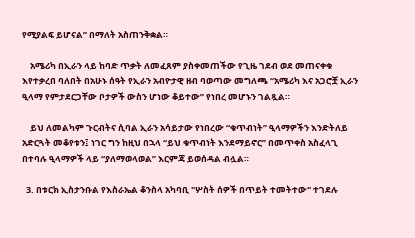የሚያልፍ ይሆናል” በማለት አስጠንቅቋል።

    አሜሪካ በኢራን ላይ ከባድ ጥቃት ለመፈጸም ያስቀመጠችው የጊዜ ገደብ ወደ መጠናቀቁ እየተቃረበ ባለበት በአሁኑ ሰዓት የኢራን አብዮታዊ ዘብ ባወጣው መግለጫ “አሜሪካ እና አጋሮቿ ኢራን ዒላማ የምታደርጋቸው ቦታዎች ውስን ሆነው ቆይተው” የነበረ መሆኑን ገልጿል።

    ይህ ለመልካም ጉርብትና ሲባል ኢራን አሳይታው የነበረው “ቁጥብነት” ዒላማዎችን እንድትለይ አድርጓት መቆየቱን፤ ነገር ግን ከዚህ በኋላ “ይህ ቁጥብነት እንደማይኖር” በመጥቀስ አስፈላጊ በተባሉ ዒላማዎች ላይ “ያለማወላወል” እርምጃ ይወሰዳል ብሏል።

  3. በቱርክ ኢስታንቡል የእስራኤል ቆንስላ አካባቢ "ሦስት ሰዎች በጥይት ተመትተው" ተገደሉ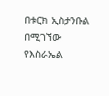በቱርክ ኢስታንቡል በሚገኘው የእስራኤል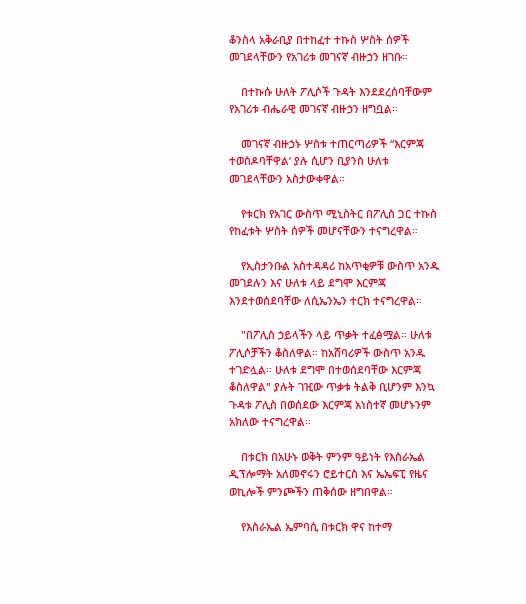ቆንስላ አቅራቢያ በተከፈተ ተኩስ ሦስት ሰዎች መገደላቸውን የአገሪቱ መገናኛ ብዙኃን ዘገቡ።

    በተኩሱ ሁለት ፖሊሶች ጉዳት እንደደረሰባቸውም የአገሪቱ ብሔራዊ መገናኛ ብዙኃን ዘግቧል።

    መገናኛ ብዙኃኑ ሦስቱ ተጠርጣሪዎች “እርምጃ ተወስዶባቸዋል’ ያሉ ሲሆን ቢያንስ ሁለቱ መገደላቸውን አስታውቀዋል።

    የቱርክ የአገር ውስጥ ሚኒስትር በፖሊስ ጋር ተኩስ የከፈቱት ሦስት ሰዎች መሆናቸውን ተናግረዋል።

    የኢስታንቡል አስተዳዳሪ ከአጥቂዎቹ ውስጥ አንዱ መገደሉን እና ሁለቱ ላይ ደግሞ እርምጃ እንደተወሰደባቸው ለሲኤንኤን ተርክ ተናግረዋል።

    "በፖሊስ ኃይላችን ላይ ጥቃት ተፈፅሟል። ሁለቱ ፖሊሶቻችን ቆስለዋል። ከአሸባሪዎች ውስጥ አንዱ ተገድሏል። ሁለቱ ደግሞ በተወሰደባቸው እርምጃ ቆስለዋል" ያሉት ገዢው ጥቃቱ ትልቅ ቢሆንም እንኳ ጉዳቱ ፖሊስ በወሰደው እርምጃ አነስተኛ መሆኑንም አክለው ተናግረዋል።

    በቱርክ በአሁኑ ወቅት ምንም ዓይነት የእስራኤል ዲፕሎማት አለመኖሩን ሮይተርስ እና ኤኤፍፒ የዜና ወኪሎች ምንጮችን ጠቅሰው ዘግበዋል።

    የእስራኤል ኤምባሲ በቱርክ ዋና ከተማ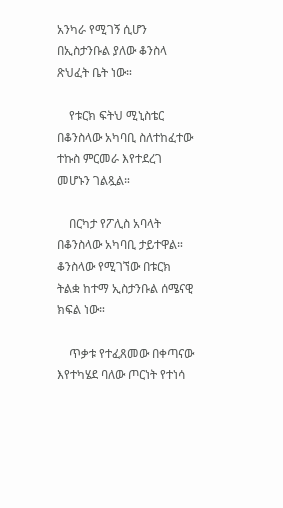አንካራ የሚገኝ ሲሆን በኢስታንቡል ያለው ቆንስላ ጽህፈት ቤት ነው።

    የቱርክ ፍትህ ሚኒስቴር በቆንስላው አካባቢ ስለተከፈተው ተኩስ ምርመራ እየተደረገ መሆኑን ገልጿል።

    በርካታ የፖሊስ አባላት በቆንስላው አካባቢ ታይተዋል። ቆንስላው የሚገኘው በቱርክ ትልቋ ከተማ ኢስታንቡል ሰሜናዊ ክፍል ነው።

    ጥቃቱ የተፈጸመው በቀጣናው እየተካሄደ ባለው ጦርነት የተነሳ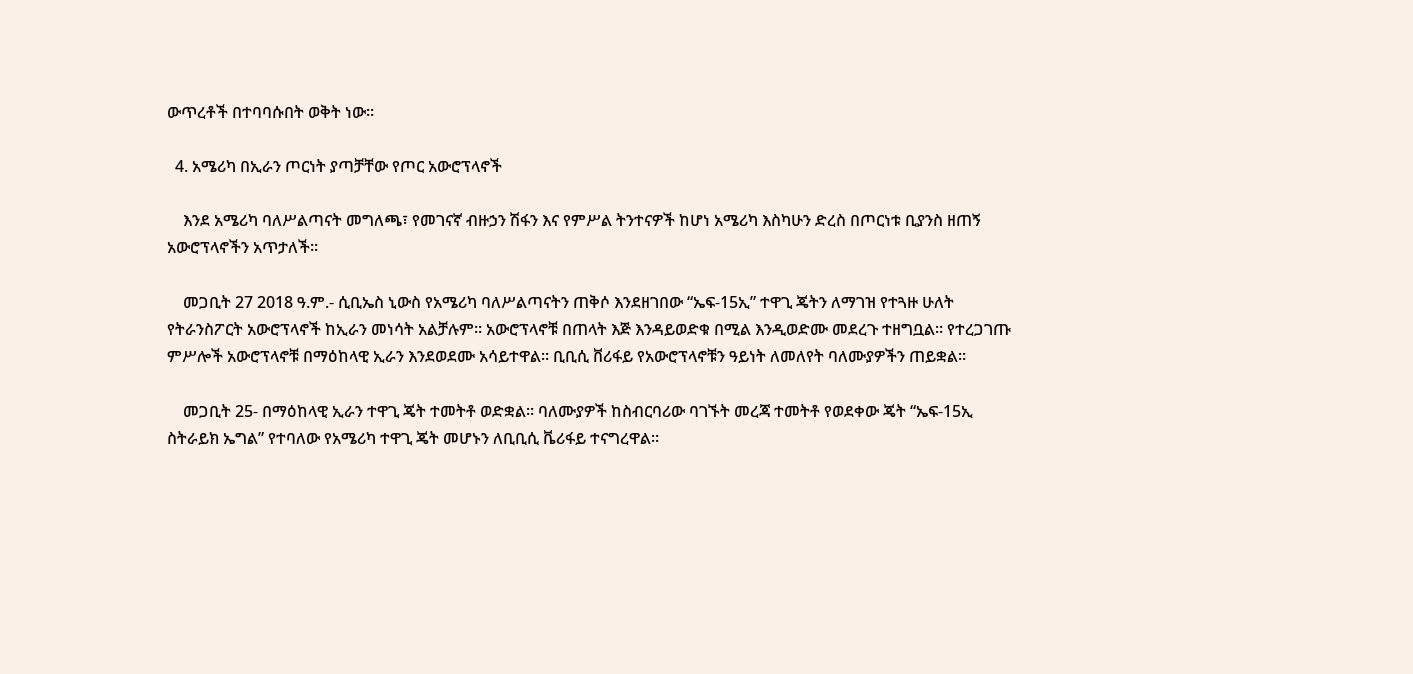ውጥረቶች በተባባሱበት ወቅት ነው።

  4. አሜሪካ በኢራን ጦርነት ያጣቻቸው የጦር አውሮፕላኖች

    እንደ አሜሪካ ባለሥልጣናት መግለጫ፣ የመገናኛ ብዙኃን ሽፋን እና የምሥል ትንተናዎች ከሆነ አሜሪካ እስካሁን ድረስ በጦርነቱ ቢያንስ ዘጠኝ አውሮፕላኖችን አጥታለች።

    መጋቢት 27 2018 ዓ.ም.- ሲቢኤስ ኒውስ የአሜሪካ ባለሥልጣናትን ጠቅሶ እንደዘገበው “ኤፍ-15ኢ” ተዋጊ ጄትን ለማገዝ የተጓዙ ሁለት የትራንስፖርት አውሮፕላኖች ከኢራን መነሳት አልቻሉም። አውሮፕላኖቹ በጠላት እጅ እንዳይወድቁ በሚል እንዲወድሙ መደረጉ ተዘግቧል። የተረጋገጡ ምሥሎች አውሮፕላኖቹ በማዕከላዊ ኢራን እንደወደሙ አሳይተዋል። ቢቢሲ ቨሪፋይ የአውሮፕላኖቹን ዓይነት ለመለየት ባለሙያዎችን ጠይቋል።

    መጋቢት 25- በማዕከላዊ ኢራን ተዋጊ ጄት ተመትቶ ወድቋል። ባለሙያዎች ከስብርባሪው ባገኙት መረጃ ተመትቶ የወደቀው ጄት “ኤፍ-15ኢ ስትራይክ ኤግል” የተባለው የአሜሪካ ተዋጊ ጄት መሆኑን ለቢቢሲ ቬሪፋይ ተናግረዋል።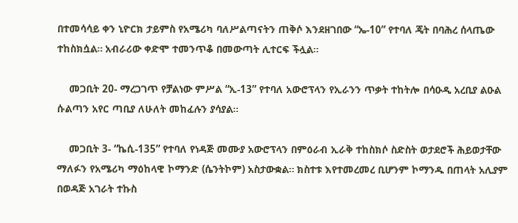በተመሳሳይ ቀን ኒዮርክ ታይምስ የአሜሪካ ባለሥልጣናትን ጠቅሶ እንደዘገበው “ኤ-10” የተባለ ጄት በባሕረ ሰላጤው ተከስክሷል። አብራሪው ቀድሞ ተመንጥቆ በመውጣት ሊተርፍ ችሏል።

    መጋቢት 20- ማረጋገጥ የቻልነው ምሥል “ኢ-13” የተባለ አውሮፕላን የኢራንን ጥቃት ተከትሎ በሳዑዲ አረቢያ ልዑል ሱልጣን አየር ጣቢያ ለሁለት መከፈሉን ያሳያል።

    መጋቢት 3- “ኬሲ-135” የተባለ የነዳጅ መሙያ አውሮፕላን በምዕራብ ኢራቅ ተከስክሶ ስድስት ወታደሮች ሕይወታቸው ማለፉን የአሜሪካ ማዕከላዊ ኮማንድ (ሴንትኮም) አስታውቋል። ክስተቱ እየተመረመረ ቢሆንም ኮማንዱ በጠላት አሊያም በወዳጅ አገራት ተኩስ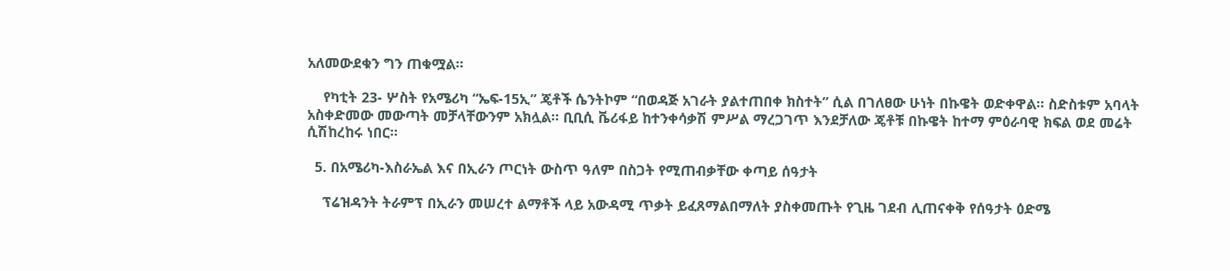አለመውደቁን ግን ጠቁሟል።

    የካቲት 23- ሦስት የአሜሪካ “ኤፍ-15ኢ” ጄቶች ሴንትኮም “በወዳጅ አገራት ያልተጠበቀ ክስተት” ሲል በገለፀው ሁነት በኩዌት ወድቀዋል። ስድስቱም አባላት አስቀድመው መውጣት መቻላቸውንም አክሏል። ቢቢሲ ቬሪፋይ ከተንቀሳቃሽ ምሥል ማረጋገጥ እንደቻለው ጄቶቹ በኩዌት ከተማ ምዕራባዊ ክፍል ወደ መሬት ሲሽከረከሩ ነበር።

  5. በአሜሪካ-እስራኤል እና በኢራን ጦርነት ውስጥ ዓለም በስጋት የሚጠብቃቸው ቀጣይ ሰዓታት

    ፕሬዝዳንት ትራምፕ በኢራን መሠረተ ልማቶች ላይ አውዳሚ ጥቃት ይፈጸማልበማለት ያስቀመጡት የጊዜ ገደብ ሊጠናቀቅ የሰዓታት ዕድሜ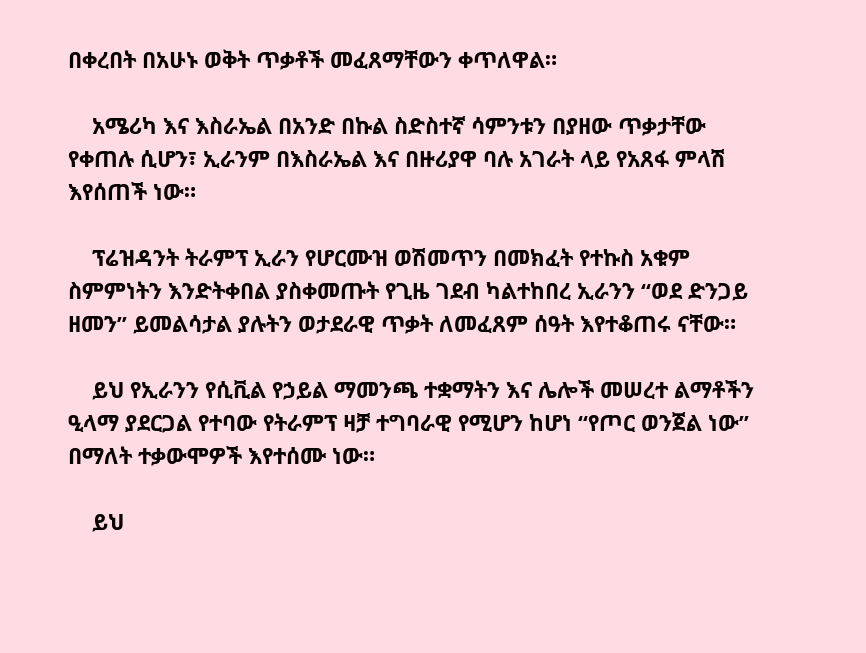በቀረበት በአሁኑ ወቅት ጥቃቶች መፈጸማቸውን ቀጥለዋል።

    አሜሪካ እና እስራኤል በአንድ በኩል ስድስተኛ ሳምንቱን በያዘው ጥቃታቸው የቀጠሉ ሲሆን፣ ኢራንም በእስራኤል እና በዙሪያዋ ባሉ አገራት ላይ የአጸፋ ምላሽ እየሰጠች ነው።

    ፕሬዝዳንት ትራምፕ ኢራን የሆርሙዝ ወሽመጥን በመክፈት የተኩስ አቁም ስምምነትን እንድትቀበል ያስቀመጡት የጊዜ ገደብ ካልተከበረ ኢራንን “ወደ ድንጋይ ዘመን” ይመልሳታል ያሉትን ወታደራዊ ጥቃት ለመፈጸም ሰዓት እየተቆጠሩ ናቸው።

    ይህ የኢራንን የሲቪል የኃይል ማመንጫ ተቋማትን እና ሌሎች መሠረተ ልማቶችን ዒላማ ያደርጋል የተባው የትራምፕ ዛቻ ተግባራዊ የሚሆን ከሆነ “የጦር ወንጀል ነው” በማለት ተቃውሞዎች እየተሰሙ ነው።

    ይህ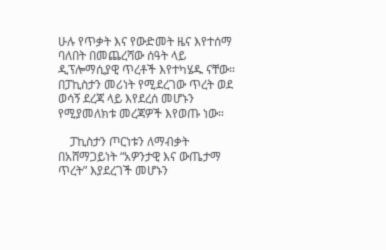ሁሉ የጥቃት እና የውድመት ዜና እየተሰማ ባለበት በመጨረሻው ሰዓት ላይ ዲፕሎማሲያዊ ጥረቶች እየተካሄዱ ናቸው። በፓኪስታን መሪነት የሚደረገው ጥረት ወደ ወሳኝ ደረጃ ላይ እየደረሰ መሆኑን የሚያመለክቱ መረጃዎች እየወጡ ነው።

    ፓኪስታን ጦርነቱን ለማብቃት በአሸማጋይነት “አዎንታዊ እና ውጤታማ ጥረት” እያደረገች መሆኑን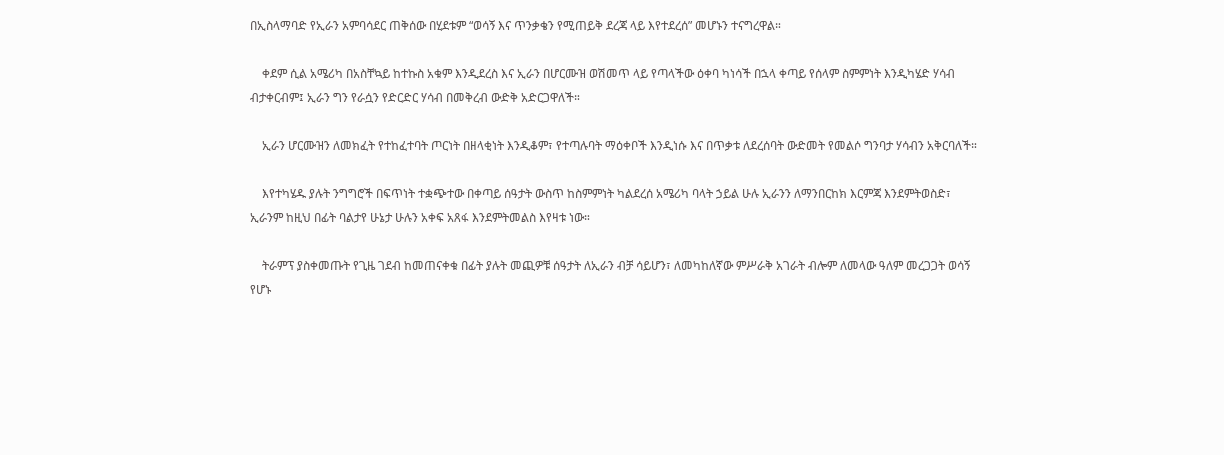በኢስላማባድ የኢራን አምባሳደር ጠቅሰው በሂደቱም “ወሳኝ እና ጥንቃቄን የሚጠይቅ ደረጃ ላይ እየተደረሰ” መሆኑን ተናግረዋል።

    ቀደም ሲል አሜሪካ በአስቸኳይ ከተኩስ አቁም እንዲደረስ እና ኢራን በሆርሙዝ ወሽመጥ ላይ የጣላችው ዕቀባ ካነሳች በኋላ ቀጣይ የሰላም ስምምነት እንዲካሄድ ሃሳብ ብታቀርብም፤ ኢራን ግን የራሷን የድርድር ሃሳብ በመቅረብ ውድቅ አድርጋዋለች።

    ኢራን ሆርሙዝን ለመክፈት የተከፈተባት ጦርነት በዘላቂነት እንዲቆም፣ የተጣሉባት ማዕቀቦች እንዲነሱ እና በጥቃቱ ለደረሰባት ውድመት የመልሶ ግንባታ ሃሳብን አቅርባለች።

    እየተካሄዱ ያሉት ንግግሮች በፍጥነት ተቋጭተው በቀጣይ ሰዓታት ውስጥ ከስምምነት ካልደረሰ አሜሪካ ባላት ኃይል ሁሉ ኢራንን ለማንበርከክ እርምጃ እንደምትወስድ፣ ኢራንም ከዚህ በፊት ባልታየ ሁኔታ ሁሉን አቀፍ አጸፋ እንደምትመልስ እየዛቱ ነው።

    ትራምፕ ያስቀመጡት የጊዜ ገደብ ከመጠናቀቁ በፊት ያሉት መጪዎቹ ሰዓታት ለኢራን ብቻ ሳይሆን፣ ለመካከለኛው ምሥራቅ አገራት ብሎም ለመላው ዓለም መረጋጋት ወሳኝ የሆኑ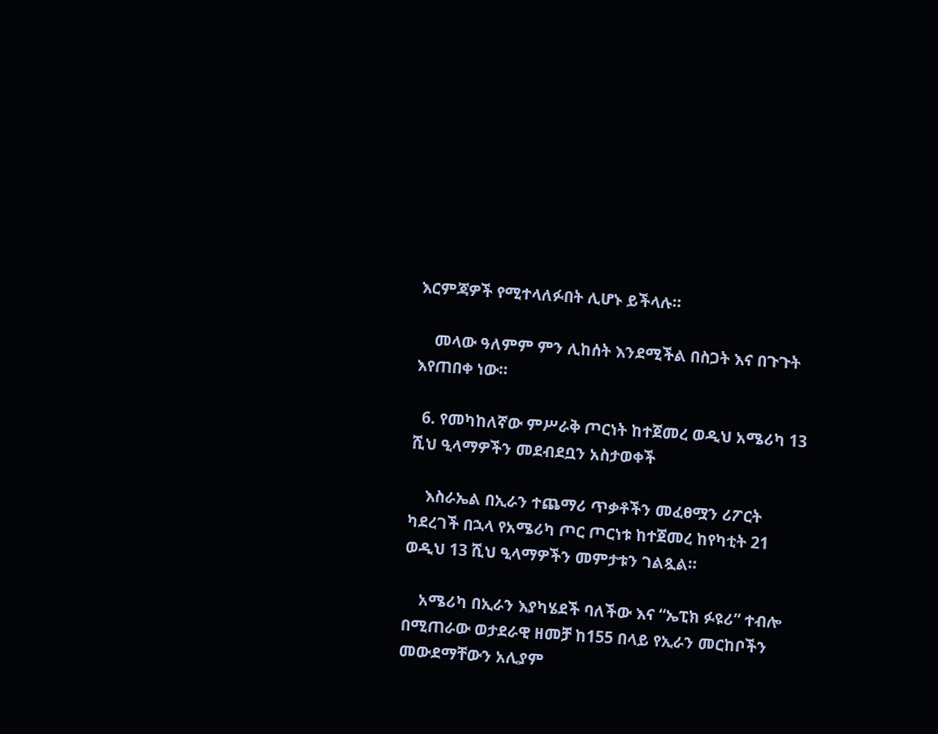እርምጃዎች የሚተላለፉበት ሊሆኑ ይችላሉ።

    መላው ዓለምም ምን ሊከሰት እንደሚችል በስጋት እና በጉጉት እየጠበቀ ነው።

  6. የመካከለኛው ምሥራቅ ጦርነት ከተጀመረ ወዲህ አሜሪካ 13 ሺህ ዒላማዎችን መደብደቧን አስታወቀች

    እስራኤል በኢራን ተጨማሪ ጥቃቶችን መፈፀሟን ሪፖርት ካደረገች በኋላ የአሜሪካ ጦር ጦርነቱ ከተጀመረ ከየካቲት 21 ወዲህ 13 ሺህ ዒላማዎችን መምታቱን ገልጿል።

    አሜሪካ በኢራን እያካሄደች ባለችው እና “ኤፒክ ፉዩሪ” ተብሎ በሚጠራው ወታደራዊ ዘመቻ ከ155 በላይ የኢራን መርከቦችን መውደማቸውን አሊያም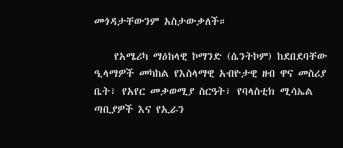መጎዳታቸውንም አስታውቃለች።

    የአሜሪካ ማዕከላዊ ኮማንድ (ሴንትኮም) ከደበደባቸው ዒላማዎች መካከል የእስላማዊ አብዮታዊ ዘብ ዋና መስሪያ ቤት፣ የአየር መቃወሚያ ስርዓት፣ የባላስቲክ ሚሳኤል ጣቢያዎች እና የኢራን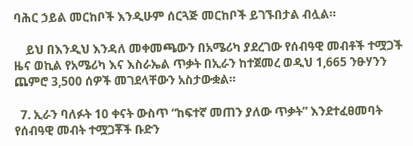ባሕር ኃይል መርከቦች እንዲሁም ሰርጓጅ መርከቦች ይገኙበታል ብሏል።

    ይህ በእንዲህ እንዳለ መቀመጫውን በአሜሪካ ያደረገው የሰብዓዊ መብቶች ተሟጋች ዜና ወኪል የአሜሪካ እና እስራኤል ጥቃት በኢራን ከተጀመረ ወዲህ 1,665 ንፁሃንን ጨምሮ 3,500 ሰዎች መገደላቸውን አስታውቋል።

  7. ኢራን ባለፉት 10 ቀናት ውስጥ “ከፍተኛ መጠን ያለው ጥቃት” እንደተፈፀመባት የሰብዓዊ መብት ተሟጋቾች ቡድን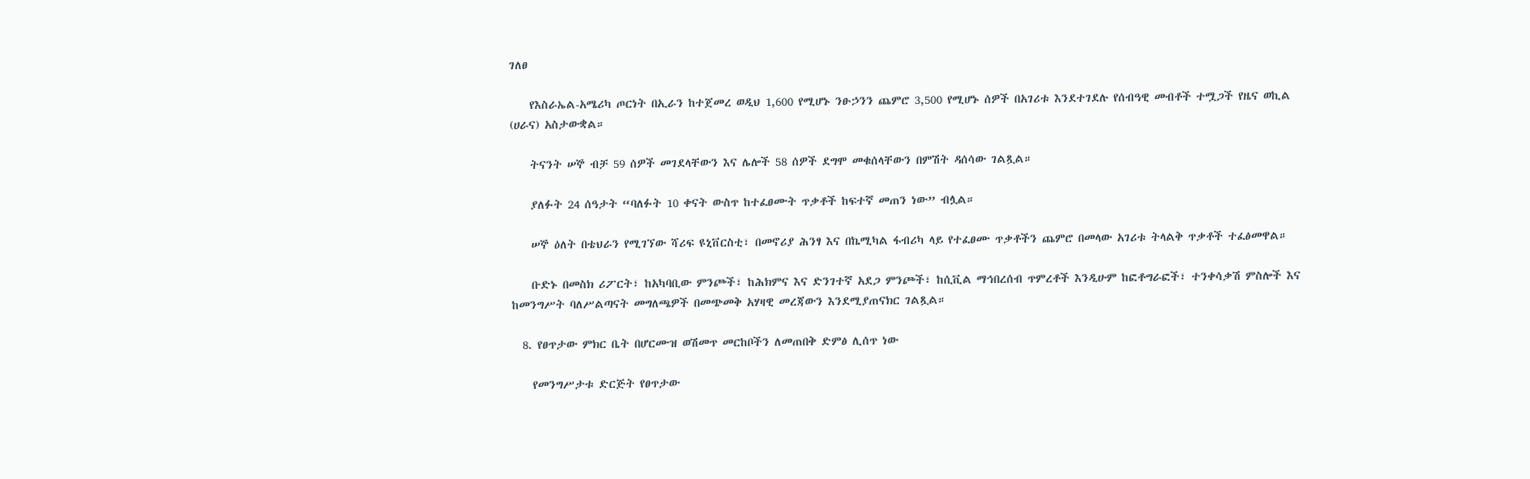ገለፀ

    የእስራኤል-አሜሪካ ጦርነት በኢራን ከተጀመረ ወዲህ 1,600 የሚሆኑ ንፁኃንን ጨምሮ 3,500 የሚሆኑ ሰዎች በአገሪቱ እንደተገደሉ የሰብዓዊ መብቶች ተሟጋች የዜና ወኪል (ሀራና) አስታውቋል።

    ትናንት ሠኞ ብቻ 59 ሰዎች መገደላቸውን እና ሌሎች 58 ሰዎች ደግሞ መቁሰላቸውን በምሽት ዳሰሳው ገልጿል።

    ያለፉት 24 ሰዓታት “ባለፉት 10 ቀናት ውስጥ ከተፈፀሙት ጥቃቶች ከፍተኛ መጠን ነው” ብሏል።

    ሠኞ ዕለት በቴህራን የሚገኘው ሻሪፍ ዩኒቨርስቲ፣ በመኖሪያ ሕንፃ እና በኬሚካል ፋብሪካ ላይ የተፈፀሙ ጥቃቶችን ጨምሮ በመላው አገሪቱ ትላልቅ ጥቃቶች ተፈፅመዋል።

    ቡድኑ በመስክ ሪፖርት፣ ከአካባቢው ምንጮች፣ ከሕክምና እና ድንገተኛ አደጋ ምንጮች፣ ከሲቪል ማኅበረሰብ ጥምረቶች እንዲሁም ከፎቶግራፎች፣ ተንቀሳቃሽ ምስሎች እና ከመንግሥት ባለሥልጣናት መግለጫዎች በመጭመቅ አሃዛዊ መረጃውን እንደሚያጠናክር ገልጿል።

  8. የፀጥታው ምክር ቤት በሆርሙዝ ወሽመጥ መርከቦችን ለመጠበቅ ድምፅ ሊሰጥ ነው

    የመንግሥታቱ ድርጅት የፀጥታው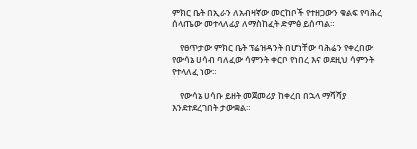ምክር ቤት በኢራን ለአብዛኛው መርከቦች የተዘጋውን ቁልፍ የባሕረ ሰላጤው መተላለፊያ ለማስከፈት ድምፅ ይሰጣል።

    የፀጥታው ምክር ቤት ፕሬዝዳንት በሆነቸው ባሕሬን የቀረበው የውሳኔ ሀሳብ ባለፈው ሳምንት ቀርቦ የነበረ እና ወደዚህ ሳምንት የተላለፈ ነው።

    የውሳኔ ሀሳቡ ይዘት መጀመሪያ ከቀረበ በኋላ ማሻሻያ እንደተደረገበት ታውቋል።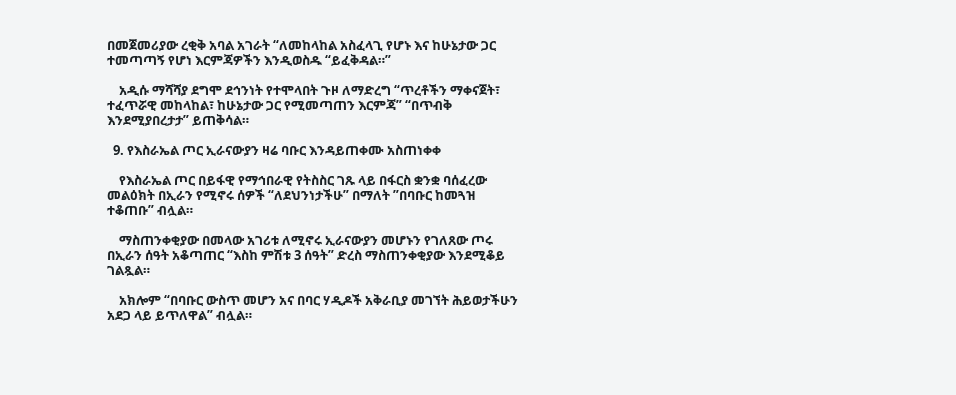በመጀመሪያው ረቂቅ አባል አገራት “ለመከላከል አስፈላጊ የሆኑ እና ከሁኔታው ጋር ተመጣጣኝ የሆነ እርምጃዎችን እንዲወስዱ “ይፈቅዳል።”

    አዲሱ ማሻሻያ ደግሞ ደኅንነት የተሞላበት ጉዞ ለማድረግ “ጥረቶችን ማቀናጀት፣ ተፈጥሯዊ መከላከል፣ ከሁኔታው ጋር የሚመጣጠን እርምጃ” “በጥብቅ እንደሚያበረታታ” ይጠቅሳል።

  9. የእስራኤል ጦር ኢራናውያን ዛሬ ባቡር እንዳይጠቀሙ አስጠነቀቀ

    የእስራኤል ጦር በይፋዊ የማኅበራዊ የትስስር ገጹ ላይ በፋርስ ቋንቋ ባሰፈረው መልዕክት በኢራን የሚኖሩ ሰዎች “ለደህንነታችሁ” በማለት ”በባቡር ከመጓዝ ተቆጠቡ” ብሏል።

    ማስጠንቀቂያው በመላው አገሪቱ ለሚኖሩ ኢራናውያን መሆኑን የገለጸው ጦሩ በኢራን ሰዓት አቆጣጠር “እስከ ምሽቱ 3 ሰዓት” ድረስ ማስጠንቀቂያው እንደሚቆይ ገልጿል።

    አክሎም “በባቡር ውስጥ መሆን አና በባር ሃዲዶች አቅራቢያ መገኘት ሕይወታችሁን አደጋ ላይ ይጥለዋል” ብሏል።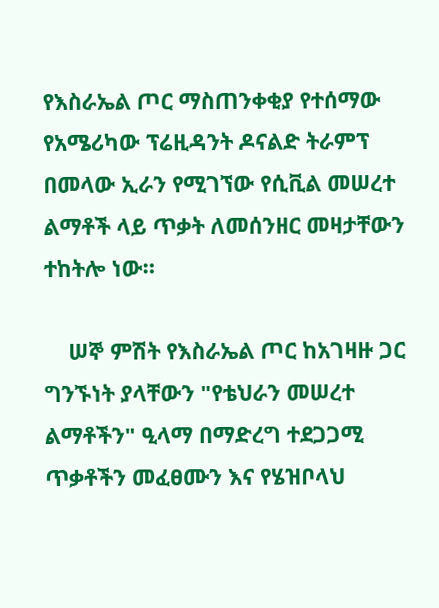የእስራኤል ጦር ማስጠንቀቂያ የተሰማው የአሜሪካው ፕሬዚዳንት ዶናልድ ትራምፕ በመላው ኢራን የሚገኘው የሲቪል መሠረተ ልማቶች ላይ ጥቃት ለመሰንዘር መዛታቸውን ተከትሎ ነው።

    ሠኞ ምሽት የእስራኤል ጦር ከአገዛዙ ጋር ግንኙነት ያላቸውን "የቴህራን መሠረተ ልማቶችን" ዒላማ በማድረግ ተደጋጋሚ ጥቃቶችን መፈፀሙን እና የሄዝቦላህ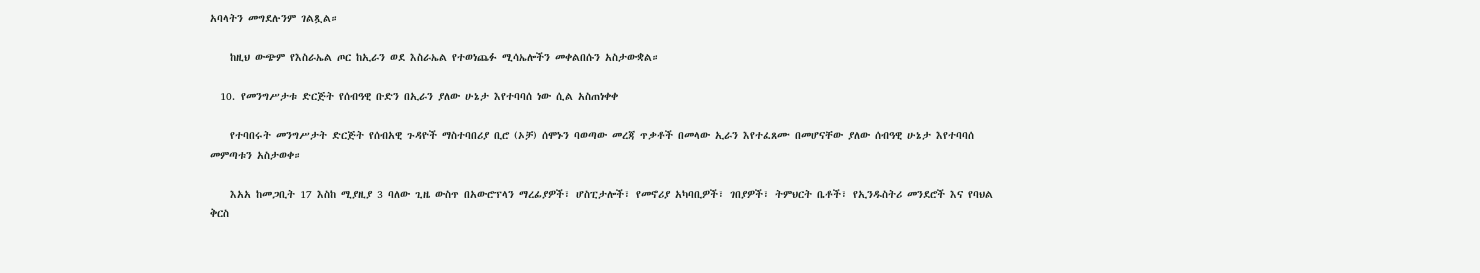አባላትን መግደሉንም ገልጿል።

    ከዚህ ውጭም የእስራኤል ጦር ከኢራን ወደ እስራኤል የተወነጨፉ ሚሳኤሎችን መቀልበሱን አስታውቋል።

  10. የመንግሥታቱ ድርጅት የሰብዓዊ ቡድን በኢራን ያለው ሁኔታ እየተባባሰ ነው ሲል አስጠነቀቀ

    የተባበሩት መንግሥታት ድርጅት የሰብአዊ ጉዳዮች ማስተባበሪያ ቢሮ (ኦቻ) ሰሞኑን ባወጣው መረጃ ጥቃቶች በመላው ኢራን እየተፈጸሙ በመሆናቸው ያለው ሰብዓዊ ሁኔታ እየተባባሰ መምጣቱን አስታወቀ።

    እአአ ከመጋቢት 17 እስከ ሚያዚያ 3 ባለው ጊዜ ውስጥ በአውሮፕላን ማረፊያዎች፣ ሆስፒታሎች፣ የመኖሪያ አካባቢዎች፣ ገበያዎች፣ ትምህርት ቤቶች፣ የኢንዱስትሪ መንደሮች እና የባህል ቅርስ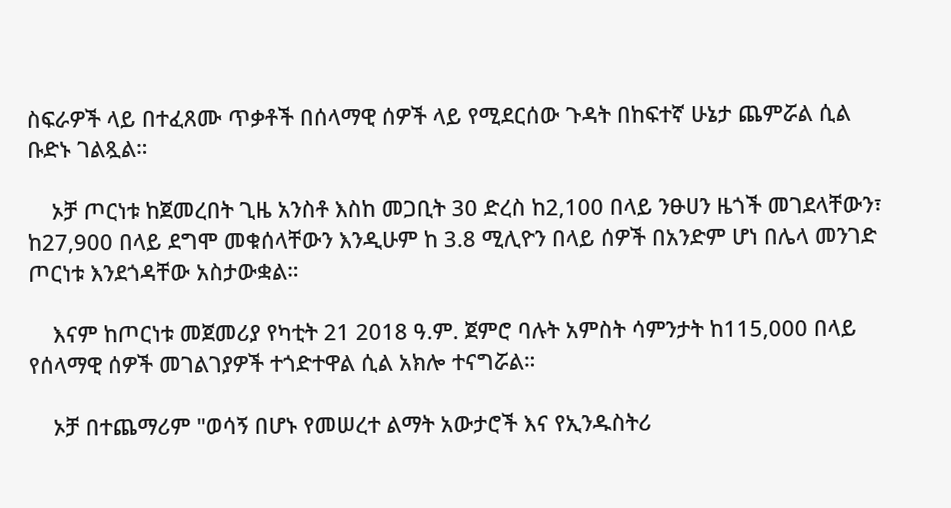ስፍራዎች ላይ በተፈጸሙ ጥቃቶች በሰላማዊ ሰዎች ላይ የሚደርሰው ጉዳት በከፍተኛ ሁኔታ ጨምሯል ሲል ቡድኑ ገልጿል።

    ኦቻ ጦርነቱ ከጀመረበት ጊዜ አንስቶ እስከ መጋቢት 30 ድረስ ከ2,100 በላይ ንፁሀን ዜጎች መገደላቸውን፣ ከ27,900 በላይ ደግሞ መቁሰላቸውን እንዲሁም ከ 3.8 ሚሊዮን በላይ ሰዎች በአንድም ሆነ በሌላ መንገድ ጦርነቱ እንደጎዳቸው አስታውቋል።

    እናም ከጦርነቱ መጀመሪያ የካቲት 21 2018 ዓ.ም. ጀምሮ ባሉት አምስት ሳምንታት ከ115,000 በላይ የሰላማዊ ሰዎች መገልገያዎች ተጎድተዋል ሲል አክሎ ተናግሯል።

    ኦቻ በተጨማሪም "ወሳኝ በሆኑ የመሠረተ ልማት አውታሮች እና የኢንዱስትሪ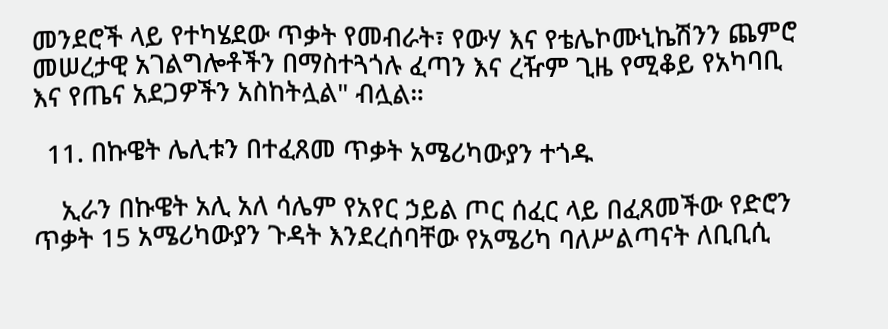መንደሮች ላይ የተካሄደው ጥቃት የመብራት፣ የውሃ እና የቴሌኮሙኒኬሽንን ጨምሮ መሠረታዊ አገልግሎቶችን በማስተጓጎሉ ፈጣን እና ረዥም ጊዜ የሚቆይ የአካባቢ እና የጤና አደጋዎችን አስከትሏል" ብሏል።

  11. በኩዌት ሌሊቱን በተፈጸመ ጥቃት አሜሪካውያን ተጎዱ

    ኢራን በኩዌት አሊ አለ ሳሌም የአየር ኃይል ጦር ሰፈር ላይ በፈጸመችው የድሮን ጥቃት 15 አሜሪካውያን ጉዳት እንደረሰባቸው የአሜሪካ ባለሥልጣናት ለቢቢሲ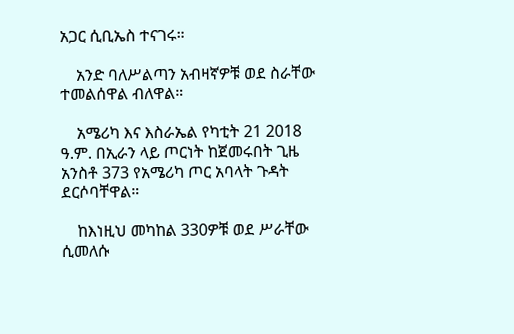አጋር ሲቢኤስ ተናገሩ።

    አንድ ባለሥልጣን አብዛኛዎቹ ወደ ስራቸው ተመልሰዋል ብለዋል።

    አሜሪካ እና እስራኤል የካቲት 21 2018 ዓ.ም. በኢራን ላይ ጦርነት ከጀመሩበት ጊዜ አንስቶ 373 የአሜሪካ ጦር አባላት ጉዳት ደርሶባቸዋል።

    ከእነዚህ መካከል 330ዎቹ ወደ ሥራቸው ሲመለሱ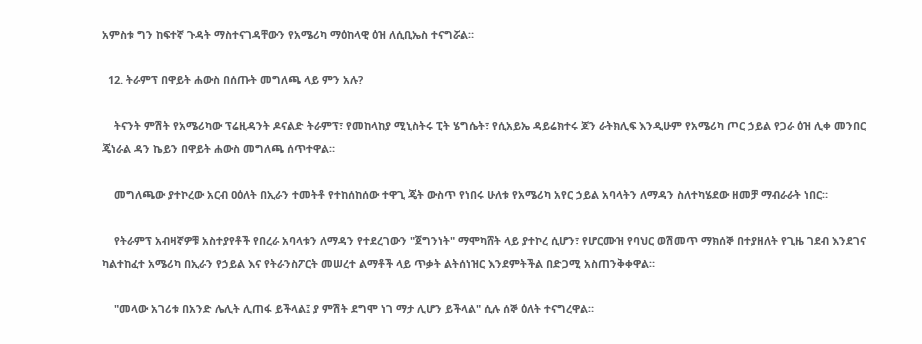አምስቱ ግን ከፍተኛ ጉዳት ማስተናገዳቸውን የአሜሪካ ማዕከላዊ ዕዝ ለሲቢኤስ ተናግሯል።

  12. ትራምፕ በዋይት ሐውስ በሰጡት መግለጫ ላይ ምን አሉ?

    ትናንት ምሽት የአሜሪካው ፕሬዚዳንት ዶናልድ ትራምፕ፣ የመከላከያ ሚኒስትሩ ፒት ሄግሴት፣ የሲአይኤ ዳይሬክተሩ ጆን ራትክሊፍ እንዲሁም የአሜሪካ ጦር ኃይል የጋራ ዕዝ ሊቀ መንበር ጄነራል ዳን ኬይን በዋይት ሐውስ መግለጫ ሰጥተዋል።

    መግለጫው ያተኮረው አርብ ዐዕለት በኢራን ተመትቶ የተከሰከሰው ተዋጊ ጄት ውስጥ የነበሩ ሁለቱ የአሜሪካ አየር ኃይል አባላትን ለማዳን ስለተካሄደው ዘመቻ ማብራራት ነበር።

    የትራምፕ አብዛኛዎቹ አስተያየቶች የበረራ አባላቱን ለማዳን የተደረገውን "ጀግንነት" ማሞካሸት ላይ ያተኮረ ሲሆን፣ የሆርሙዝ የባህር ወሽመጥ ማክሰኞ በተያዘለት የጊዜ ገደብ እንደገና ካልተከፈተ አሜሪካ በኢራን የኃይል እና የትራንስፖርት መሠረተ ልማቶች ላይ ጥቃት ልትሰነዝር እንደምትችል በድጋሚ አስጠንቅቀዋል።

    "መላው አገሪቱ በአንድ ሌሊት ሊጠፋ ይችላል፤ ያ ምሽት ደግሞ ነገ ማታ ሊሆን ይችላል" ሲሉ ሰኞ ዕለት ተናግረዋል።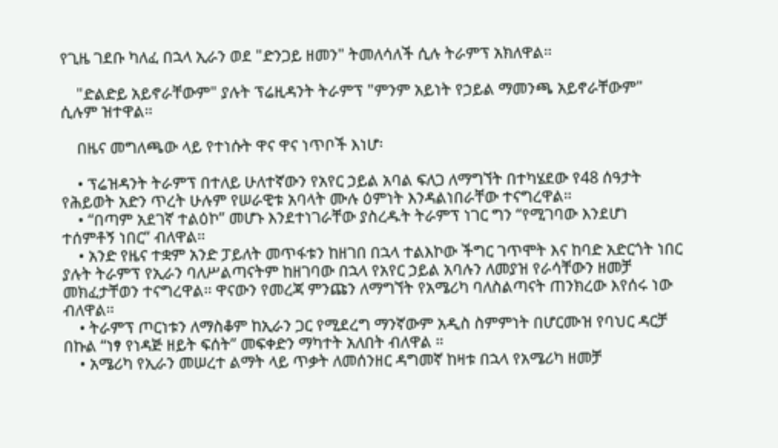የጊዜ ገደቡ ካለፈ በኋላ ኢራን ወደ "ድንጋይ ዘመን" ትመለሳለች ሲሉ ትራምፕ አክለዋል።

    "ድልድይ አይኖራቸውም" ያሉት ፕሬዚዳንት ትራምፕ "ምንም አይነት የኃይል ማመንጫ አይኖራቸውም" ሲሉም ዝተዋል።

    በዜና መግለጫው ላይ የተነሱት ዋና ዋና ነጥቦች እነሆ፡

    • ፕሬዝዳንት ትራምፕ በተለይ ሁለተኛውን የአየር ኃይል አባል ፍለጋ ለማግኘት በተካሄደው የ48 ሰዓታት የሕይወት አድን ጥረት ሁሉም የሠራዊቱ አባላት ሙሉ ዕምነት እንዳልነበራቸው ተናግረዋል።
    • “በጣም አደገኛ ተልዕኮ” መሆኑ እንደተነገራቸው ያስረዱት ትራምፕ ነገር ግን “የሚገባው እንደሆነ ተሰምቶኝ ነበር” ብለዋል።
    • አንድ የዜና ተቋም አንድ ፓይለት መጥፋቱን ከዘገበ በኋላ ተልእኮው ችግር ገጥሞት እና ከባድ አድርጎት ነበር ያሉት ትራምፕ የኢራን ባለሥልጣናትም ከዘገባው በኋላ የአየር ኃይል አባሉን ለመያዝ የራሳቸውን ዘመቻ መክፈታቸወን ተናግረዋል። ዋናውን የመረጃ ምንጩን ለማግኘት የአሜሪካ ባለስልጣናት ጠንክረው እየሰሩ ነው ብለዋል።
    • ትራምፕ ጦርነቱን ለማስቆም ከኢራን ጋር የሚደረግ ማንኛውም አዲስ ስምምነት በሆርሙዝ የባህር ዳርቻ በኩል “ነፃ የነዳጅ ዘይት ፍሰት” መፍቀድን ማካተት አለበት ብለዋል ።
    • አሜሪካ የኢራን መሠረተ ልማት ላይ ጥቃት ለመሰንዘር ዳግመኛ ከዛቱ በኋላ የአሜሪካ ዘመቻ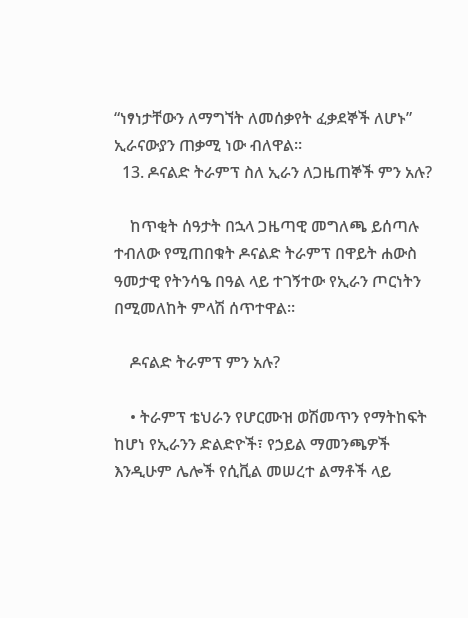“ነፃነታቸውን ለማግኘት ለመሰቃየት ፈቃደኞች ለሆኑ” ኢራናውያን ጠቃሚ ነው ብለዋል።
  13. ዶናልድ ትራምፕ ስለ ኢራን ለጋዜጠኞች ምን አሉ?

    ከጥቂት ሰዓታት በኋላ ጋዜጣዊ መግለጫ ይሰጣሉ ተብለው የሚጠበቁት ዶናልድ ትራምፕ በዋይት ሐውስ ዓመታዊ የትንሳዔ በዓል ላይ ተገኝተው የኢራን ጦርነትን በሚመለከት ምላሽ ሰጥተዋል።

    ዶናልድ ትራምፕ ምን አሉ?

    • ትራምፕ ቴህራን የሆርሙዝ ወሽመጥን የማትከፍት ከሆነ የኢራንን ድልድዮች፣ የኃይል ማመንጫዎች እንዲሁም ሌሎች የሲቪል መሠረተ ልማቶች ላይ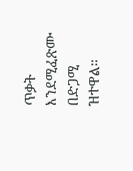ጥቃት እንደሚፈጽሙ በድጋሚ ዝተዋል።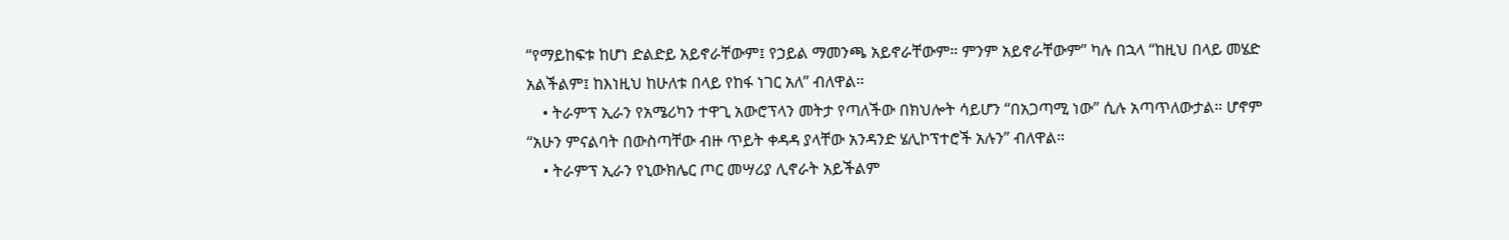“የማይከፍቱ ከሆነ ድልድይ አይኖራቸውም፤ የኃይል ማመንጫ አይኖራቸውም። ምንም አይኖራቸውም” ካሉ በኋላ “ከዚህ በላይ መሄድ አልችልም፤ ከእነዚህ ከሁለቱ በላይ የከፋ ነገር አለ” ብለዋል።
    • ትራምፕ ኢራን የአሜሪካን ተዋጊ አውሮፕላን መትታ የጣለችው በክህሎት ሳይሆን “በአጋጣሚ ነው” ሲሉ አጣጥለውታል። ሆኖም “አሁን ምናልባት በውስጣቸው ብዙ ጥይት ቀዳዳ ያላቸው አንዳንድ ሄሊኮፕተሮች አሉን” ብለዋል።
    • ትራምፕ ኢራን የኒውክሌር ጦር መሣሪያ ሊኖራት አይችልም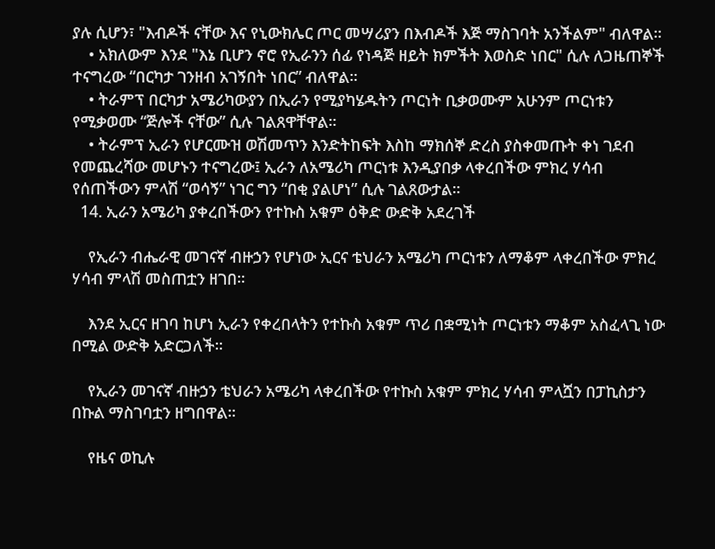ያሉ ሲሆን፣ "እብዶች ናቸው እና የኒውክሌር ጦር መሣሪያን በእብዶች እጅ ማስገባት አንችልም" ብለዋል።
    • አክለውም እንደ "እኔ ቢሆን ኖሮ የኢራንን ሰፊ የነዳጅ ዘይት ክምችት እወስድ ነበር" ሲሉ ለጋዜጠኞች ተናግረው “በርካታ ገንዘብ አገኝበት ነበር” ብለዋል።
    • ትራምፕ በርካታ አሜሪካውያን በኢራን የሚያካሄዱትን ጦርነት ቢቃወሙም አሁንም ጦርነቱን የሚቃወሙ “ጅሎች ናቸው” ሲሉ ገልጸዋቸዋል።
    • ትራምፕ ኢራን የሆርሙዝ ወሽመጥን እንድትከፍት እስከ ማክሰኞ ድረስ ያስቀመጡት ቀነ ገደብ የመጨረሻው መሆኑን ተናግረው፤ ኢራን ለአሜሪካ ጦርነቱ እንዲያበቃ ላቀረበችው ምክረ ሃሳብ የሰጠችውን ምላሽ “ወሳኝ” ነገር ግን “በቂ ያልሆነ” ሲሉ ገልጸውታል።
  14. ኢራን አሜሪካ ያቀረበችውን የተኩስ አቁም ዕቅድ ውድቅ አደረገች

    የኢራን ብሔራዊ መገናኛ ብዙኃን የሆነው ኢርና ቴህራን አሜሪካ ጦርነቱን ለማቆም ላቀረበችው ምክረ ሃሳብ ምላሽ መስጠቷን ዘገበ።

    እንደ ኢርና ዘገባ ከሆነ ኢራን የቀረበላትን የተኩስ አቁም ጥሪ በቋሚነት ጦርነቱን ማቆም አስፈላጊ ነው በሚል ውድቅ አድርጋለች።

    የኢራን መገናኛ ብዙኃን ቴህራን አሜሪካ ላቀረበችው የተኩስ አቁም ምክረ ሃሳብ ምላሿን በፓኪስታን በኩል ማስገባቷን ዘግበዋል።

    የዜና ወኪሉ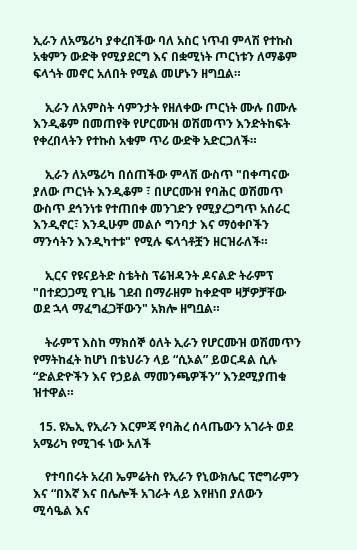ኢራን ለአሜሪካ ያቀረበችው ባለ አስር ነጥብ ምላሽ የተኩስ አቁምን ውድቅ የሚያደርግ እና በቋሚነት ጦርነቱን ለማቆም ፍላጎት መኖር አለበት የሚል መሆኑን ዘግቧል።

    ኢራን ለአምስት ሳምንታት የዘለቀው ጦርነት ሙሉ በሙሉ እንዲቆም በመጠየቅ የሆርሙዝ ወሽመጥን እንድትከፍት የቀረበላትን የተኩስ አቁም ጥሪ ውድቅ አድርጋለች።

    ኢራን ለአሜሪካ በሰጠችው ምላሽ ውስጥ "በቀጣናው ያለው ጦርነት እንዲቆም ፣ በሆርሙዝ የባሕር ወሽመጥ ውስጥ ደኅንነቱ የተጠበቀ መንገድን የሚያረጋግጥ አሰራር እንዲኖር፣ እንዲሁም መልሶ ግንባታ እና ማዕቀቦችን ማንሳትን እንዲካተቱ" የሚሉ ፍላጎቶቿን ዘርዝራለች።

    ኢርና የዩናይትድ ስቴትስ ፕሬዝዳንት ዶናልድ ትራምፕ "በተደጋጋሚ የጊዜ ገደብ በማራዘም ከቀድሞ ዛቻዎቻቸው ወደ ኋላ ማፈግፈጋቸውን" አክሎ ዘግቧል።

    ትራምፕ እስከ ማክሰኞ ዕለት ኢራን የሆርሙዝ ወሽመጥን የማትከፈት ከሆነ በቴህራን ላይ “ሲኦል” ይወርዳል ሲሉ “ድልድዮችን እና የኃይል ማመንጫዎችን” እንደሚያጠቁ ዝተዋል።

  15. ዩኤኢ የኢራን እርምጃ የባሕረ ሰላጤውን አገራት ወደ አሜሪካ የሚገፋ ነው አለች

    የተባበሩት አረብ ኤምሬትስ የኢራን የኒውክሌር ፕሮግራምን እና “በእኛ እና በሌሎች አገራት ላይ እየዘነበ ያለውን ሚሳዔል እና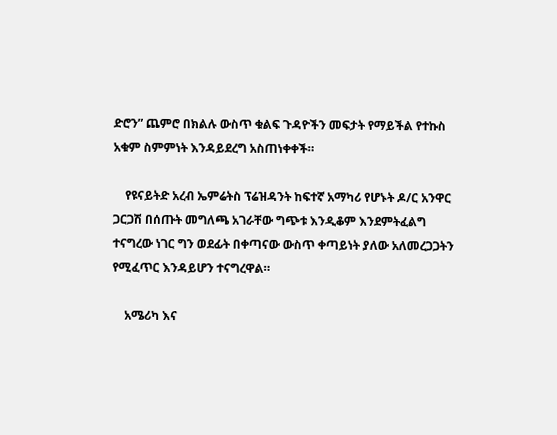ድሮን” ጨምሮ በክልሉ ውስጥ ቁልፍ ጉዳዮችን መፍታት የማይችል የተኩስ አቁም ስምምነት እንዳይደረግ አስጠነቀቀች።

    የዩናይትድ አረብ ኤምሬትስ ፕሬዝዳንት ከፍተኛ አማካሪ የሆኑት ዶ/ር አንዋር ጋርጋሽ በሰጡት መግለጫ አገራቸው ግጭቱ እንዲቆም እንደምትፈልግ ተናግረው ነገር ግን ወደፊት በቀጣናው ውስጥ ቀጣይነት ያለው አለመረጋጋትን የሚፈጥር እንዳይሆን ተናግረዋል።

    አሜሪካ እና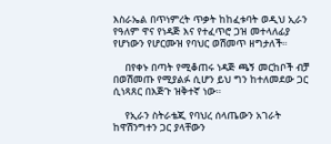እስራኤል በጥነምረት ጥቃት ከከፈቱባት ወዲህ ኢራን የዓለም ዋና የነዳጅ እና የተፈጥሮ ጋዝ መተላለፊያ የሆነውን የሆርሙዝ የባህር ወሽመጥ ዘግታለች።

    በየቀኑ በጣት የሚቆጠሩ ነዳጅ ጫኝ መርከቦች ብቻ በወሽመጡ የሚያልፉ ሲሆን ይህ ግን ከተለመደው ጋር ሲነጻጸር በእጅጉ ዝቅተኛ ነው።

    የኢራን ስትራቴጂ የባህረ ሰላጤውን አገራት ከዋሽንግተን ጋር ያላቸውን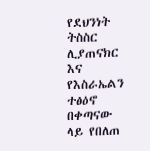የደህንነት ትስስር ሊያጠናክር እና የእስራኤልን ተፅዕኖ በቀጣናው ላይ የበለጠ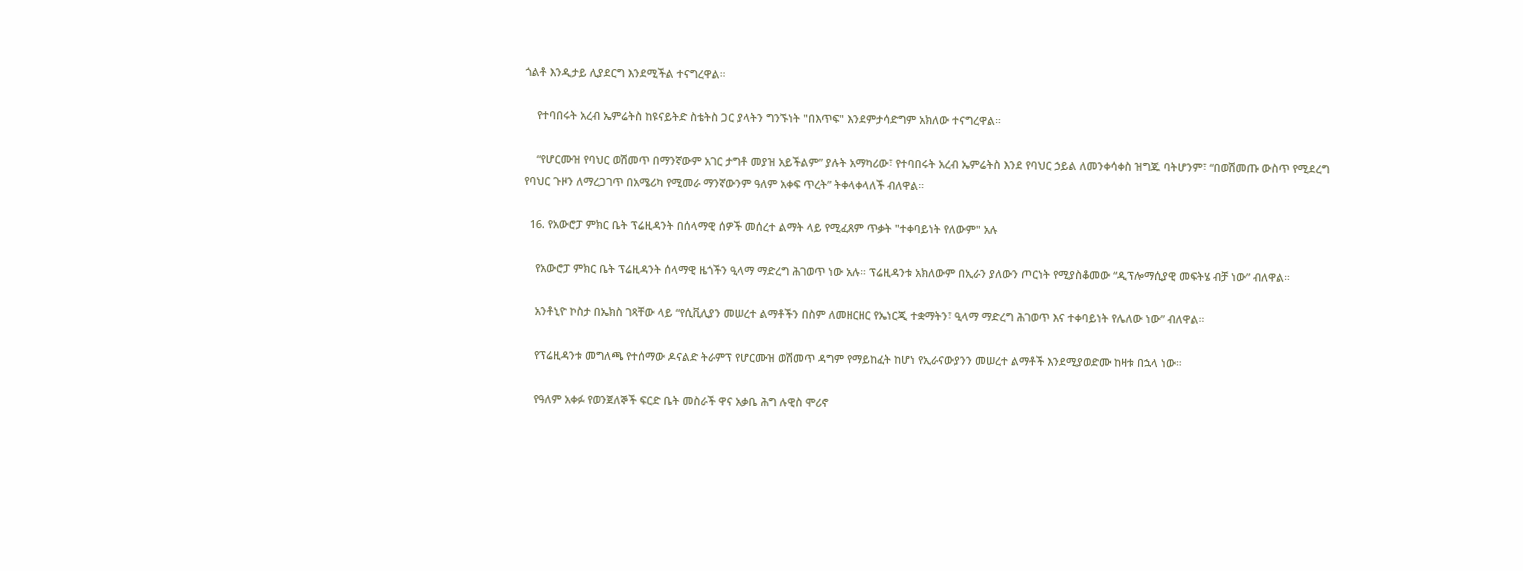ጎልቶ እንዲታይ ሊያደርግ እንደሚችል ተናግረዋል።

    የተባበሩት አረብ ኤምሬትስ ከዩናይትድ ስቴትስ ጋር ያላትን ግንኙነት "በእጥፍ" እንደምታሳድግም አክለው ተናግረዋል።

    “የሆርሙዝ የባህር ወሽመጥ በማንኛውም አገር ታግቶ መያዝ አይችልም” ያሉት አማካሪው፣ የተባበሩት አረብ ኤምሬትስ እንደ የባህር ኃይል ለመንቀሳቀስ ዝግጁ ባትሆንም፣ “በወሽመጡ ውስጥ የሚደረግ የባህር ጉዞን ለማረጋገጥ በአሜሪካ የሚመራ ማንኛውንም ዓለም አቀፍ ጥረት” ትቀላቀላለች ብለዋል።

  16. የአውሮፓ ምክር ቤት ፕሬዚዳንት በሰላማዊ ሰዎች መሰረተ ልማት ላይ የሚፈጸም ጥቃት "ተቀባይነት የለውም" አሉ

    የአውሮፓ ምክር ቤት ፕሬዚዳንት ሰላማዊ ዜጎችን ዒላማ ማድረግ ሕገወጥ ነው አሉ። ፕሬዚዳንቱ አክለውም በኢራን ያለውን ጦርነት የሚያስቆመው “ዲፕሎማሲያዊ መፍትሄ ብቻ ነው” ብለዋል።

    አንቶኒዮ ኮስታ በኤክስ ገጻቸው ላይ “የሲቪሊያን መሠረተ ልማቶችን በስም ለመዘርዘር የኤነርጂ ተቋማትን፣ ዒላማ ማድረግ ሕገወጥ እና ተቀባይነት የሌለው ነው” ብለዋል።

    የፕሬዚዳንቱ መግለጫ የተሰማው ዶናልድ ትራምፕ የሆርሙዝ ወሽመጥ ዳግም የማይከፈት ከሆነ የኢራናውያንን መሠረተ ልማቶች እንደሚያወድሙ ከዛቱ በኋላ ነው።

    የዓለም አቀፉ የወንጀለኞች ፍርድ ቤት መስራች ዋና አቃቤ ሕግ ሉዊስ ሞሪኖ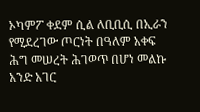ኦካምፖ ቀደም ሲል ለቢቢሲ በኢራን የሚደረገው ጦርነት በዓለም አቀፍ ሕግ መሠረት ሕገወጥ በሆነ መልኩ አንድ አገር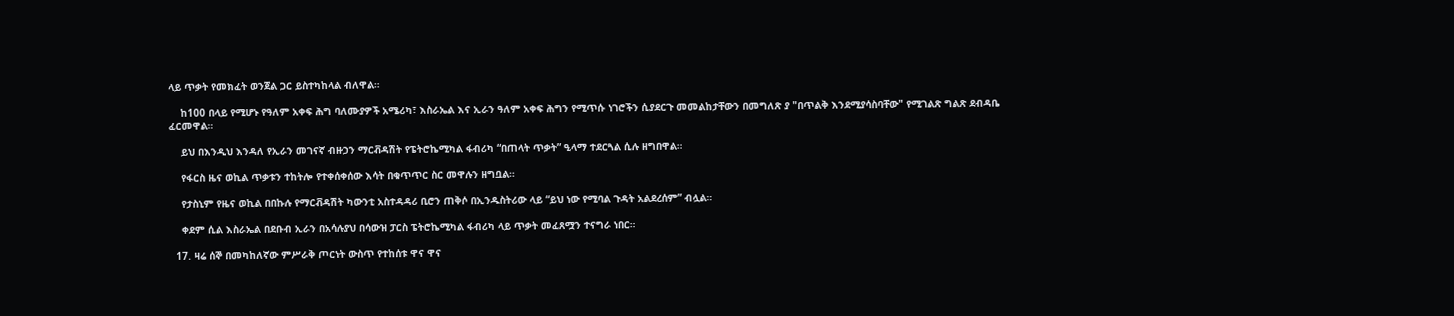ላይ ጥቃት የመክፈት ወንጀል ጋር ይስተካከላል ብለዋል።

    ከ100 በላይ የሚሆኑ የዓለም አቀፍ ሕግ ባለሙያዎች አሜሪካ፣ እስራኤል እና ኢራን ዓለም አቀፍ ሕግን የሚጥሱ ነገሮችን ሲያደርጉ መመልከታቸውን በመግለጽ ያ "በጥልቅ እንደሚያሳስባቸው" የሚገልጽ ግልጽ ደብዳቤ ፈርመዋል።

    ይህ በእንዲህ እንዳለ የኢራን መገናኛ ብዙኃን ማርቭዳሽት የፔትሮኬሚካል ፋብሪካ “በጠላት ጥቃት” ዒላማ ተደርጓል ሲሉ ዘግበዋል።

    የፋርስ ዜና ወኪል ጥቃቱን ተከትሎ የተቀሰቀሰው እሳት በቁጥጥር ስር መዋሉን ዘግቧል።

    የታስኒም የዜና ወኪል በበኩሉ የማርቭዳሽት ካውንቲ አስተዳዳሪ ቢሮን ጠቅሶ በኢንዱስትሪው ላይ “ይህ ነው የሚባል ጉዳት አልደረሰም” ብሏል።

    ቀደም ሲል እስራኤል በደቡብ ኢራን በአሳሉያህ በሳውዝ ፓርስ ፔትሮኬሚካል ፋብሪካ ላይ ጥቃት መፈጸሟን ተናግራ ነበር።

  17. ዛሬ ሰኞ በመካከለኛው ምሥራቅ ጦርነት ውስጥ የተከሰቱ ዋና ዋና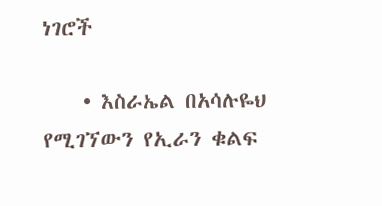ነገሮች

    • እስራኤል በአሳሉዬህ የሚገኘውን የኢራን ቁልፍ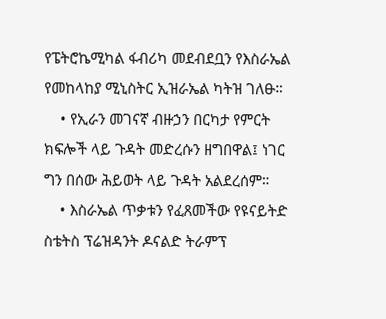የፔትሮኬሚካል ፋብሪካ መደብደቧን የእስራኤል የመከላከያ ሚኒስትር ኢዝራኤል ካትዝ ገለፁ።
    • የኢራን መገናኛ ብዙኃን በርካታ የምርት ክፍሎች ላይ ጉዳት መድረሱን ዘግበዋል፤ ነገር ግን በሰው ሕይወት ላይ ጉዳት አልደረሰም።
    • እስራኤል ጥቃቱን የፈጸመችው የዩናይትድ ስቴትስ ፕሬዝዳንት ዶናልድ ትራምፕ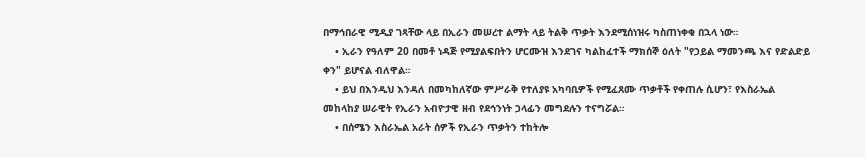በማኅበራዊ ሚዲያ ገጻቸው ላይ በኢራን መሠረተ ልማት ላይ ትልቅ ጥቃት እንደሚሰነዝሩ ካስጠነቀቁ በኋላ ነው።
    • ኢራን የዓለም 20 በመቶ ነዳጅ የሚያልፍበትን ሆርሙዝ እንደገና ካልከፈተች ማክሰኞ ዕለት "የኃይል ማመንጫ እና የድልድይ ቀን" ይሆናል ብለዋል።
    • ይህ በእንዲህ እንዳለ በመካከለኛው ምሥራቅ የተለያዩ አካባቢዎች የሚፈጸሙ ጥቃቶች የቀጠሉ ሲሆን፣ የእስራኤል መከላከያ ሠራዊት የኢራን አብዮታዊ ዘብ የደኅንነት ኃላፊን መግደሉን ተናግሯል።
    • በሰሜን እስራኤል አራት ሰዎች የኢራን ጥቃትን ተከትሎ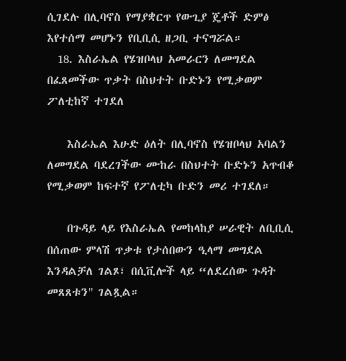ሲገደሉ በሊባኖስ የማያቋርጥ የውጊያ ጄቶች ድምፅ እየተሰማ መሆኑን የቢቢሲ ዘጋቢ ተናግሯል።
  18. እስራኤል የሄዝቦላህ አመራርን ለመግደል በፈጸመችው ጥቃት በስህተት ቡድኑን የሚቃወም ፖለቲከኛ ተገደለ

    እስራኤል እሁድ ዕለት በሊባኖስ የሄዝቦላህ አባልን ለመግደል ባደረገችው ሙከራ በስህተት ቡድኑን አጥብቆ የሚቃወም ከፍተኛ የፖለቲካ ቡድን መሪ ተገደለ።

    በጉዳይ ላይ የእስራኤል የመከላከያ ሠራዊት ለቢቢሲ በሰጠው ምላሽ ጥቃቱ የታሰበውን ዒላማ መግደል እንዳልቻለ ገልጾ፣ በሲቪሎች ላይ “ለደረሰው ጉዳት መጸጸቱን" ገልጿል።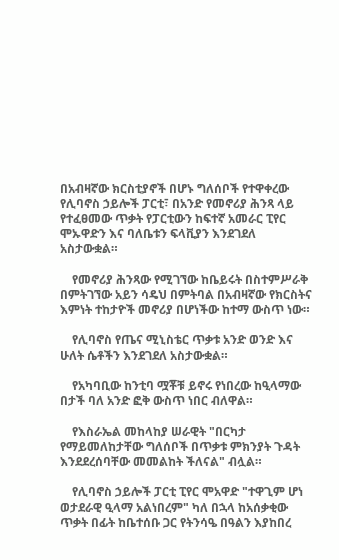በአብዛኛው ክርስቲያኖች በሆኑ ግለሰቦች የተዋቀረው የሊባኖስ ኃይሎች ፓርቲ፣ በአንድ የመኖሪያ ሕንጻ ላይ የተፈፀመው ጥቃት የፓርቲውን ከፍተኛ አመራር ፒየር ሞኡዋድን እና ባለቤቱን ፍላቪያን እንደገደለ አስታውቋል።

    የመኖሪያ ሕንጻው የሚገኘው ከቤይሩት በስተምሥራቅ በምትገኘው አይን ሳዴህ በምትባል በአብዛኛው የክርስትና እምነት ተከታዮች መኖሪያ በሆነችው ከተማ ውስጥ ነው።

    የሊባኖስ የጤና ሚኒስቴር ጥቃቱ አንድ ወንድ እና ሁለት ሴቶችን እንደገደለ አስታውቋል።

    የአካባቢው ከንቲባ ሟቾቹ ይኖሩ የነበረው ከዒላማው በታች ባለ አንድ ፎቅ ውስጥ ነበር ብለዋል።

    የእስራኤል መከላከያ ሠራዊት "በርካታ የማይመለከታቸው ግለሰቦች በጥቃቱ ምክንያት ጉዳት እንደደረሰባቸው መመልከት ችለናል" ብሏል።

    የሊባኖስ ኃይሎች ፓርቲ ፒየር ሞአዋድ "ተዋጊም ሆነ ወታደራዊ ዒላማ አልነበረም" ካለ በኋላ ከአሰቃቂው ጥቃት በፊት ከቤተሰቡ ጋር የትንሳዔ በዓልን እያከበረ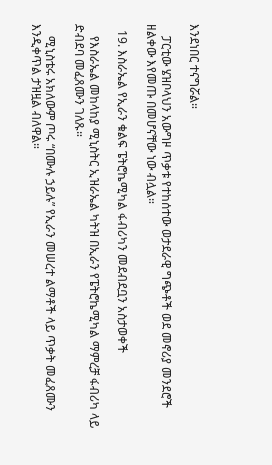እንደነበር ተናግሯል።

    ፓርቲው ሄዝቦላህን አውግዞ ጥቃቱ የተከሰተው ወታደራዊ ግጭቶች ወደ መኖሪያ መንደሮች ዘልቀው እየመጡ በመሆናቸው ነው ብሏል።

  19. እስራኤል የኢራን ቁልፍ ፔትሮኬሚካል ፋብሪካን መደብደቧን አስታወቀች

    የእስራኤል መከላከያ ሚኒስትር ኢዝራኤል ካትዝ በኢራን የፔትሮኬሚካል ማምረቻ ፋብሪካ ላይ ድብደባ መፈጸሙን ገለጹ።

    ሚኒስቴሩ አክለውም ጦሩ “በሙሉ ኃይሉ” የኢራን መሠረተ ልማቶች ላይ ጥቃት መፈጸሙን እንዲቀጥል ታዝዟል ብለዋል።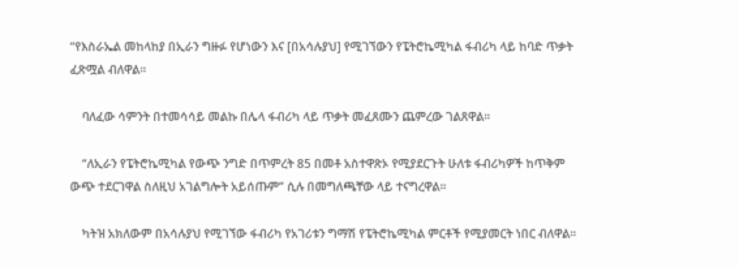“የእስራኤል መከላከያ በኢራን ግዙፉ የሆነውን እና [በአሳሉያህ] የሚገኘውን የፔትሮኬሚካል ፋብሪካ ላይ ከባድ ጥቃት ፈጽሟል ብለዋል።

    ባለፈው ሳምንት በተመሳሳይ መልኩ በሌላ ፋብሪካ ላይ ጥቃት መፈጸሙን ጨምረው ገልጸዋል።

    “ለኢራን የፔትሮኬሚካል የውጭ ንግድ በጥምረት 85 በመቶ አስተዋጽኦ የሚያደርጉት ሁለቱ ፋብሪካዎች ከጥቅም ውጭ ተደርገዋል ስለዚህ አገልግሎት አይሰጡም” ሲሉ በመግለጫቸው ላይ ተናግረዋል።

    ካትዝ አክለውም በአሳሉያህ የሚገኘው ፋብሪካ የአገሪቱን ግማሽ የፔትሮኬሚካል ምርቶች የሚያመርት ነበር ብለዋል።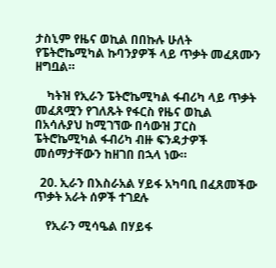ታስኒም የዜና ወኪል በበኩሉ ሁለት የፔትሮኬሚካል ኩባንያዎች ላይ ጥቃት መፈጸሙን ዘግቧል።

    ካትዝ የኢራን ፔትሮኬሚካል ፋብሪካ ላይ ጥቃት መፈጸሟን የገለጹት የፋርስ የዜና ወኪል በአሳሉያህ ከሚገኘው በሳውዝ ፓርስ ፔትሮኬሚካል ፋብሪካ ብዙ ፍንዳታዎች መሰማታቸውን ከዘገበ በኋላ ነው።

  20. ኢራን በእስራአል ሃይፋ አካባቢ በፈጸመችው ጥቃት አራት ሰዎች ተገደሉ

    የኢራን ሚሳዔል በሃይፋ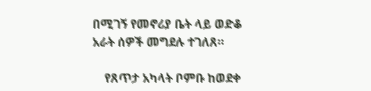በሚገኝ የመኖሪያ ቤት ላይ ወድቆ አራት ሰዎች መግደሉ ተገለጸ።

    የጸጥታ አካላት ቦምቡ ከወደቀ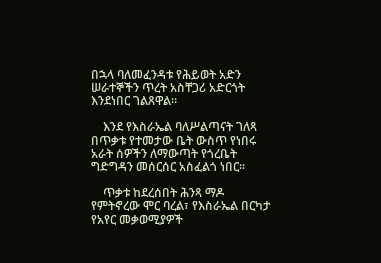በኋላ ባለመፈንዳቱ የሕይወት አድን ሠራተኞችን ጥረት አስቸጋሪ አድርጎት እንደነበር ገልጸዋል።

    እንደ የእስራኤል ባለሥልጣናት ገለጻ በጥቃቱ የተመታው ቤት ውስጥ የነበሩ አራት ሰዎችን ለማውጣት የጎረቤት ግድግዳን መሰርሰር አስፈልጎ ነበር።

    ጥቃቱ ከደረሰበት ሕንጻ ማዶ የምትኖረው ሞር ባረል፣ የእስራኤል በርካታ የአየር መቃወሚያዎች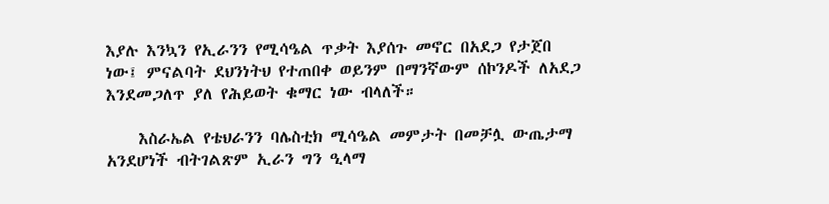እያሉ እንኳን የኢራንን የሚሳዔል ጥቃት እያሰጉ መኖር በአደጋ የታጀበ ነው፤ ምናልባት ደህንነትህ የተጠበቀ ወይንም በማንኛውም ሰኮንዶች ለአደጋ እንደመጋለጥ ያለ የሕይወት ቁማር ነው ብላለች።

    እስራኤል የቴህራንን ባሌስቲክ ሚሳዔል መምታት በመቻሏ ውጤታማ አንደሆነች ብትገልጽም ኢራን ግን ዒላማ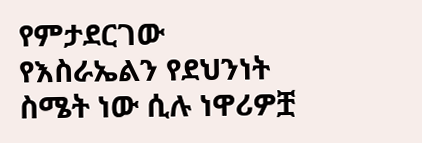የምታደርገው የእስራኤልን የደህንነት ስሜት ነው ሲሉ ነዋሪዎቿ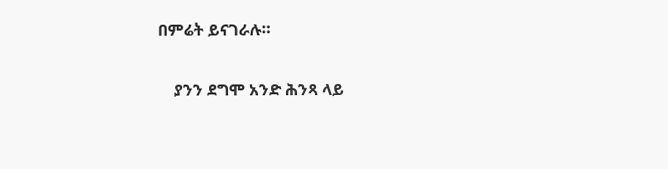በምሬት ይናገራሉ።

    ያንን ደግሞ አንድ ሕንጻ ላይ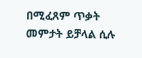በሚፈጸም ጥቃት መምታት ይቻላል ሲሉ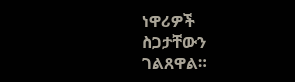ነዋሪዎች ስጋታቸውን ገልጸዋል።